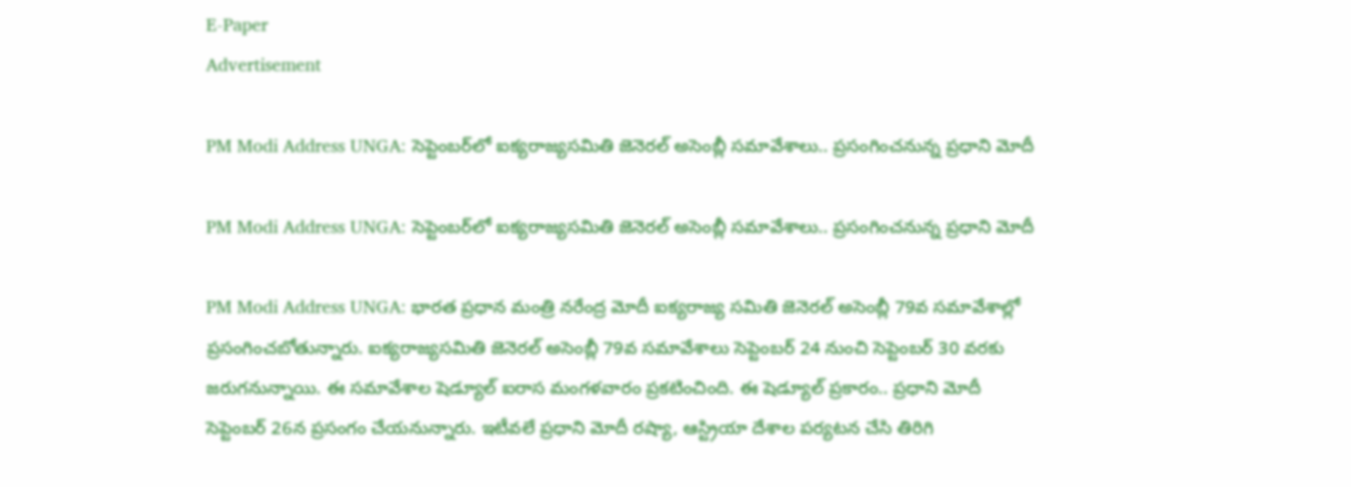E-Paper
Advertisement

PM Modi Address UNGA: సెప్టెంబర్‌లో ఐక్యరాజ్యసమితి జెనెరల్ అసెంబ్లీ సమావేశాలు.. ప్రసంగించనున్న ప్రధాని మోదీ

PM Modi Address UNGA: సెప్టెంబర్‌లో ఐక్యరాజ్యసమితి జెనెరల్ అసెంబ్లీ సమావేశాలు.. ప్రసంగించనున్న ప్రధాని మోదీ

PM Modi Address UNGA: భారత ప్రధాన మంత్రి నరేంద్ర మోదీ ఐక్యరాజ్య సమితి జెనెరల్ అసెంబ్లీ 79వ సమావేశాల్లో ప్రసంగించబోతున్నారు. ఐక్యరాజ్యసమితి జెనెరల్ అసెంబ్లీ 79వ సమావేశాలు సెప్టెంబర్ 24 నుంచి సెప్టెంబర్ 30 వరకు జరుగనున్నాయి. ఈ సమావేశాల షెడ్యూల్ ఐరాస మంగళవారం ప్రకటించింది. ఈ షెడ్యూల్ ప్రకారం.. ప్రధాని మోదీ సెప్టెంబర్ 26న ప్రసంగం చేయనున్నారు. ఇటీవలే ప్రధాని మోదీ రష్యా, ఆస్ట్రియా దేశాల పర్యటన చేసి తిరిగి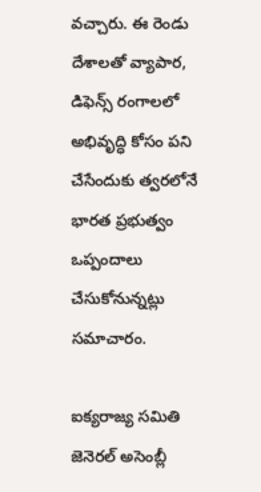వచ్చారు. ఈ రెండు దేశాలతో వ్యాపార, డిఫెన్స్ రంగాలలో అభివృద్ధి కోసం పని చేసేందుకు త్వరలోనే భారత ప్రభుత్వం ఒప్పందాలు చేసుకోనున్నట్లు సమాచారం.

ఐక్యరాజ్య సమితి జెనెరల్ అసెంబ్లీ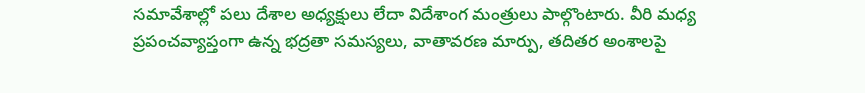సమావేశాల్లో పలు దేశాల అధ్యక్షులు లేదా విదేశాంగ మంత్రులు పాల్గొంటారు. వీరి మధ్య ప్రపంచవ్యాప్తంగా ఉన్న భద్రతా సమస్యలు, వాతావరణ మార్పు, తదితర అంశాలపై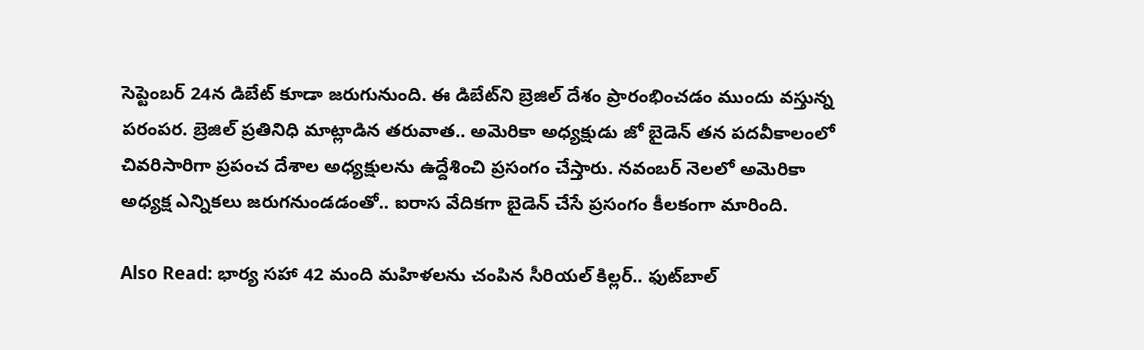సెప్టెంబర్ 24న డిబేట్ కూడా జరుగునుంది. ఈ డిబేట్‌ని బ్రెజిల్ దేశం ప్రారంభించడం ముందు వస్తున్న పరంపర. బ్రెజిల్ ప్రతినిధి మాట్లాడిన తరువాత.. అమెరికా అధ్యక్షుడు జో బైడెన్ తన పదవీకాలంలో చివరిసారిగా ప్రపంచ దేశాల అధ్యక్షులను ఉద్దేశించి ప్రసంగం చేస్తారు. నవంబర్ నెలలో అమెరికా అధ్యక్ష ఎన్నికలు జరుగనుండడంతో.. ఐరాస వేదికగా బైడెన్ చేసే ప్రసంగం కీలకంగా మారింది.

Also Read: భార్య సహా 42 మంది మహిళలను చంపిన సీరియల్ కిల్లర్.. ఫుట్‌బాల్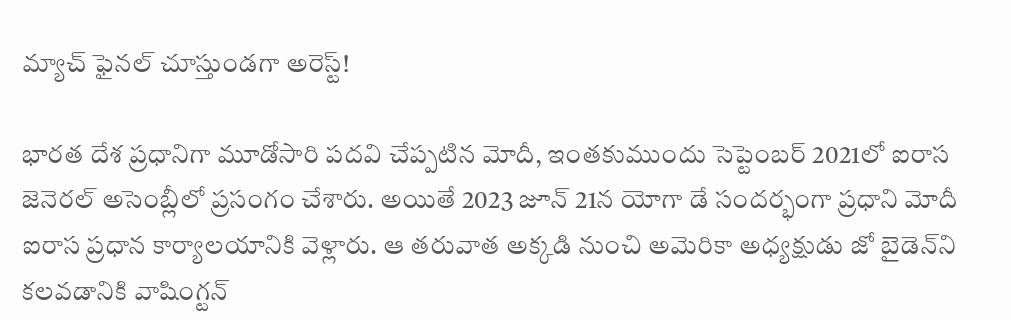మ్యాచ్ ఫైనల్ చూస్తుండగా అరెస్ట్!

భారత దేశ ప్రధానిగా మూడోసారి పదవి చేప్పటిన మోదీ, ఇంతకుముందు సెప్టెంబర్ 2021లో ఐరాస జెనెరల్ అసెంబ్లీలో ప్రసంగం చేశారు. అయితే 2023 జూన్ 21న యోగా డే సందర్భంగా ప్రధాని మోదీ ఐరాస ప్రధాన కార్యాలయానికి వెళ్లారు. ఆ తరువాత అక్కడి నుంచి అమెరికా అధ్యక్షుడు జో బైడెన్‌ని కలవడానికి వాషింగ్టన్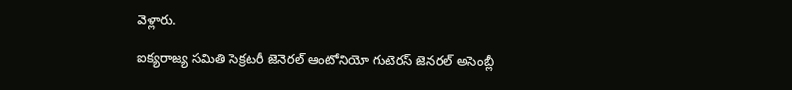వెళ్లారు.

ఐక్యరాజ్య సమితి సెక్రటరీ జెనెరల్ ఆంటోనియో గుటెరస్ జెనరల్ అసెంబ్లీ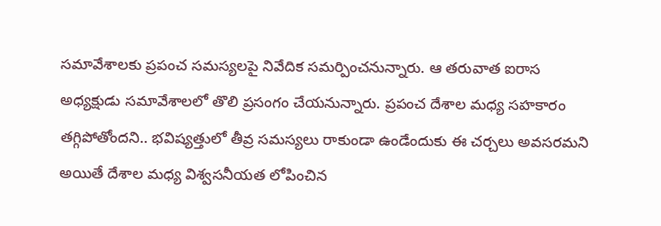సమావేశాలకు ప్రపంచ సమస్యలపై నివేదిక సమర్పించనున్నారు. ఆ తరువాత ఐరాస అధ్యక్షుడు సమావేశాలలో తొలి ప్రసంగం చేయనున్నారు. ప్రపంచ దేశాల మధ్య సహకారం తగ్గిపోతోందని.. భవిష్యత్తులో తీవ్ర సమస్యలు రాకుండా ఉండేందుకు ఈ చర్చలు అవసరమని అయితే దేశాల మధ్య విశ్వసనీయత లోపించిన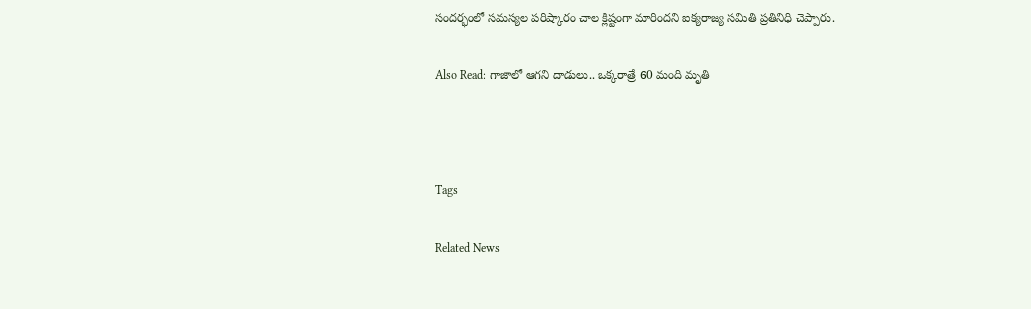సందర్భంలో సమస్యల పరిష్కారం చాల క్లిష్టంగా మారిందని ఐక్యరాజ్య సమితి ప్రతినిధి చెప్పారు.

Also Read: గాజాలో ఆగని దాడులు.. ఒక్కరాత్రే 60 మంది మృతి



Tags

Related News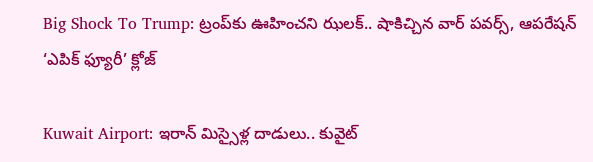Big Shock To Trump: ట్రంప్‌కు ఊహించని ఝలక్.. షాకిచ్చిన వార్ పవర్స్, ఆపరేషన్ ‘ఎపిక్ ఫ్యూరీ’ క్లోజ్

Kuwait Airport: ఇరాన్ మిస్సైళ్ల దాడులు.. కువైట్‌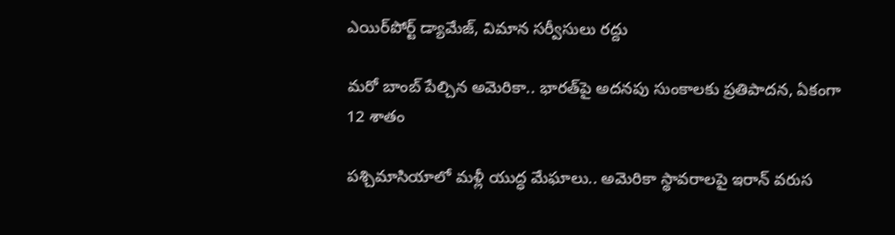ఎయిర్‌పోర్ట్ డ్యామేజ్, విమాన సర్వీసులు రద్దు

మరో బాంబ్‌ పేల్చిన అమెరికా.. భారత్‌పై అదనపు సుంకాలకు ప్రతిపాదన, ఏకంగా 12 శాతం

పశ్చిమాసియాలో మళ్లీ యుద్ధ మేఘాలు.. అమెరికా స్థావరాలపై ఇరాన్ వరుస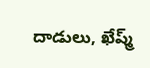దాడులు, ఖేష్మ్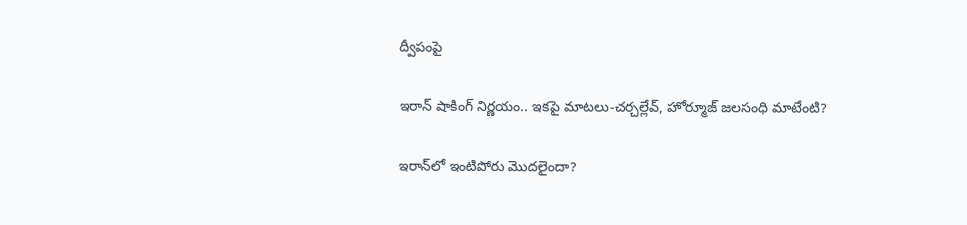ద్వీపంపై

ఇరాన్ షాకింగ్ నిర్ణయం.. ఇకపై మాటలు-చర్చల్లేవ్, హోర్మూజ్ జలసంధి మాటేంటి?

ఇరాన్‌లో ఇంటిపోరు మొదలైందా?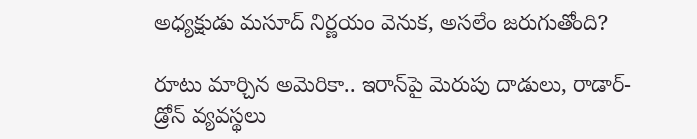అధ్యక్షుడు మసూద్‌ నిర్ణయం వెనుక, అసలేం జరుగుతోంది?

రూటు మార్చిన అమెరికా.. ఇరాన్‌పై మెరుపు దాడులు, రాడార్- డ్రోన్ వ్యవస్థలు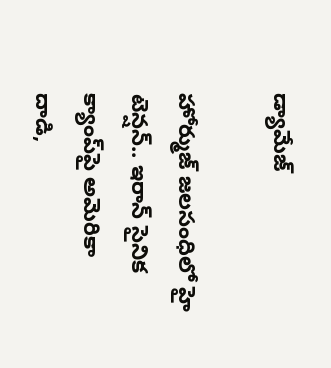డ్యామేజ్

హోర్ముజ్ జలసంధిలో హై టెన్షన్.. ఇరాన్ సైనిక క్యాంప్‌పై అమెరికా దాడి,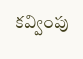కవ్వింపు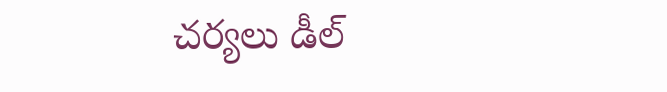చర్యలు డీల్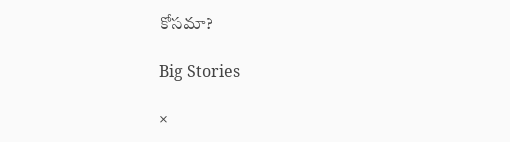కోసమా?

Big Stories

×